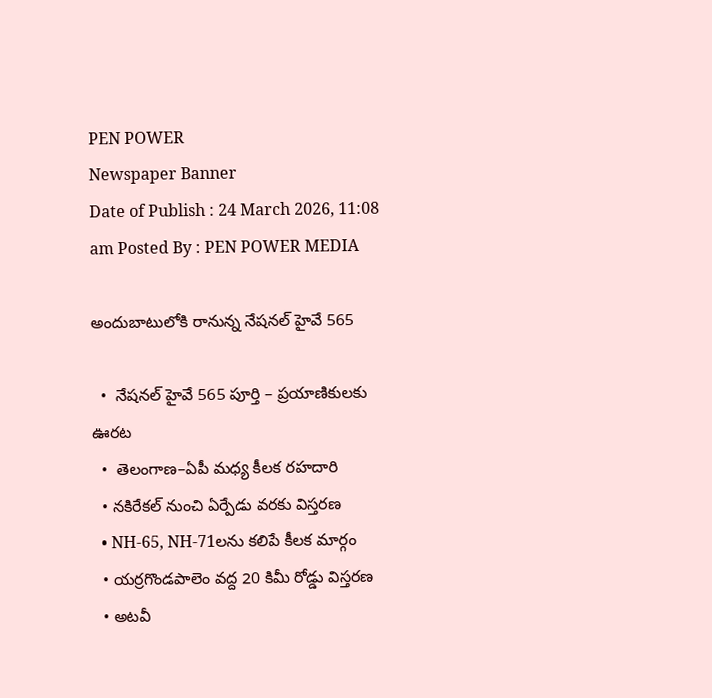PEN POWER
Newspaper Banner
Date of Publish : 24 March 2026, 11:08 am Posted By : PEN POWER MEDIA

అందుబాటులోకి రానున్న నేషనల్ హైవే 565

  •  నేషనల్ హైవే 565 పూర్తి – ప్రయాణికులకు ఊరట
  •  తెలంగాణ–ఏపీ మధ్య కీలక రహదారి
  • నకిరేకల్ నుంచి ఏర్పేడు వరకు విస్తరణ
  • NH-65, NH-71లను కలిపే కీలక మార్గం
  • యర్రగొండపాలెం వద్ద 20 కిమీ రోడ్డు విస్తరణ
  • అటవీ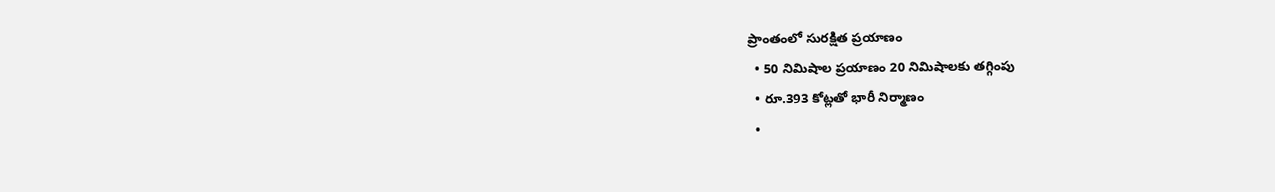ప్రాంతంలో సురక్షిత ప్రయాణం
  • 50 నిమిషాల ప్రయాణం 20 నిమిషాలకు తగ్గింపు
  • రూ.393 కోట్లతో భారీ నిర్మాణం
  •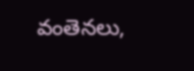వంతెనలు,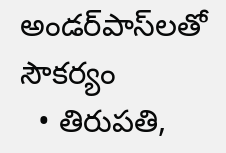అండర్‌పాస్‌లతో సౌకర్యం
  • తిరుపతి,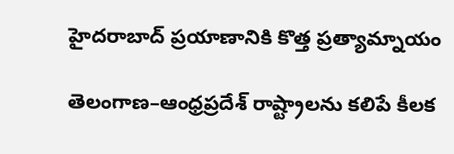హైదరాబాద్ ప్రయాణానికి కొత్త ప్రత్యామ్నాయం

తెలంగాణ–ఆంధ్రప్రదేశ్ రాష్ట్రాలను కలిపే కీలక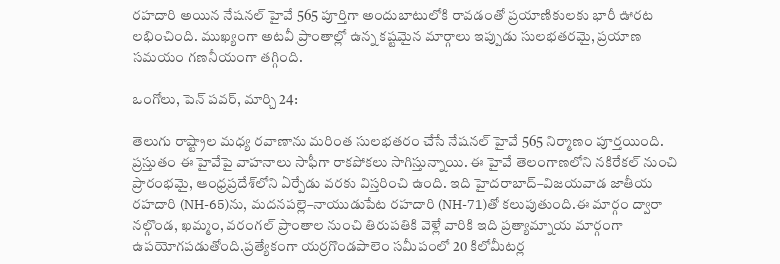రహదారి అయిన నేషనల్ హైవే 565 పూర్తిగా అందుబాటులోకి రావడంతో ప్రయాణికులకు భారీ ఊరట లభించింది. ముఖ్యంగా అటవీ ప్రాంతాల్లో ఉన్న కష్టమైన మార్గాలు ఇప్పుడు సులభతరమై, ప్రయాణ సమయం గణనీయంగా తగ్గింది.

ఒంగోలు, పెన్ పవర్, మార్చి 24:

తెలుగు రాష్ట్రాల మధ్య రవాణాను మరింత సులభతరం చేసే నేషనల్ హైవే 565 నిర్మాణం పూర్తయింది. ప్రస్తుతం ఈ హైవేపై వాహనాలు సాఫీగా రాకపోకలు సాగిస్తున్నాయి. ఈ హైవే తెలంగాణలోని నకిరేకల్ నుంచి ప్రారంభమై, ఆంధ్రప్రదేశ్‌లోని ఏర్పేడు వరకు విస్తరించి ఉంది. ఇది హైదరాబాద్–విజయవాడ జాతీయ రహదారి (NH-65)ను, మదనపల్లె–నాయుడుపేట రహదారి (NH-71)తో కలుపుతుంది.ఈ మార్గం ద్వారా నల్గొండ, ఖమ్మం, వరంగల్ ప్రాంతాల నుంచి తిరుపతికి వెళ్లే వారికి ఇది ప్రత్యామ్నాయ మార్గంగా ఉపయోగపడుతోంది.ప్రత్యేకంగా యర్రగొండపాలెం సమీపంలో 20 కిలోమీటర్ల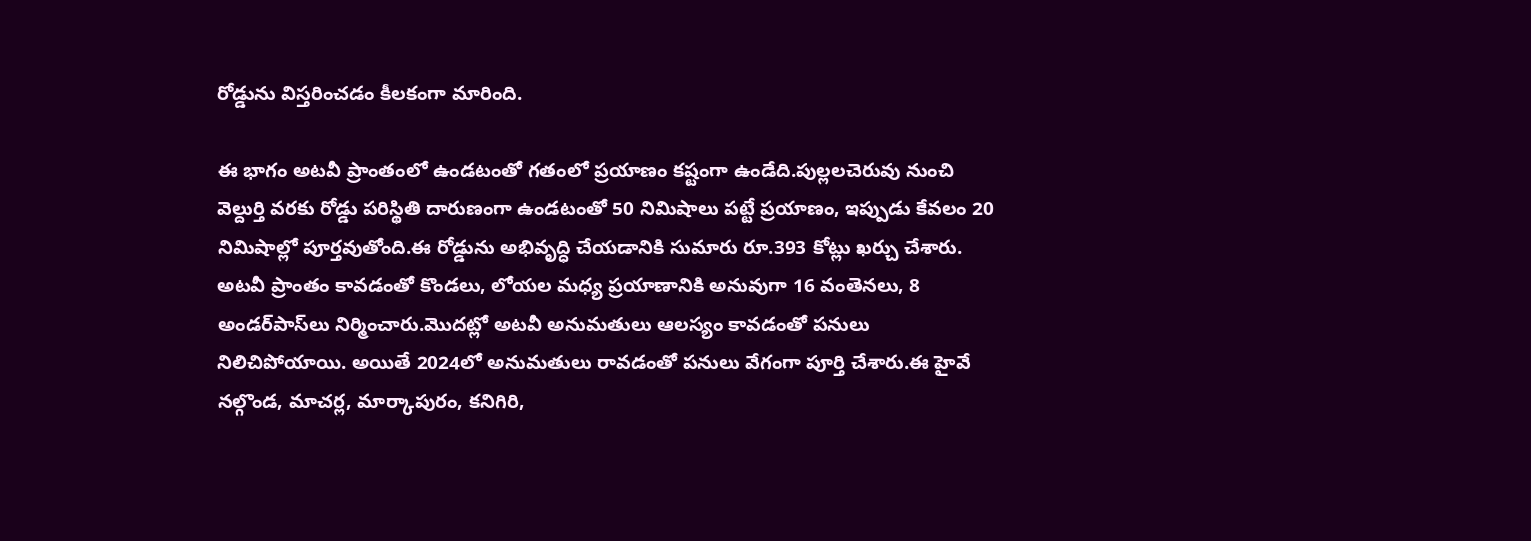రోడ్డును విస్తరించడం కీలకంగా మారింది.

ఈ భాగం అటవీ ప్రాంతంలో ఉండటంతో గతంలో ప్రయాణం కష్టంగా ఉండేది.పుల్లలచెరువు నుంచి వెల్దుర్తి వరకు రోడ్డు పరిస్థితి దారుణంగా ఉండటంతో 50 నిమిషాలు పట్టే ప్రయాణం, ఇప్పుడు కేవలం 20 నిమిషాల్లో పూర్తవుతోంది.ఈ రోడ్డును అభివృద్ధి చేయడానికి సుమారు రూ.393 కోట్లు ఖర్చు చేశారు. అటవీ ప్రాంతం కావడంతో కొండలు, లోయల మధ్య ప్రయాణానికి అనువుగా 16 వంతెనలు, 8 అండర్‌పాస్‌లు నిర్మించారు.మొదట్లో అటవీ అనుమతులు ఆలస్యం కావడంతో పనులు నిలిచిపోయాయి. అయితే 2024లో అనుమతులు రావడంతో పనులు వేగంగా పూర్తి చేశారు.ఈ హైవే నల్గొండ, మాచర్ల, మార్కాపురం, కనిగిరి,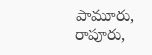పామూరు, రాపూరు,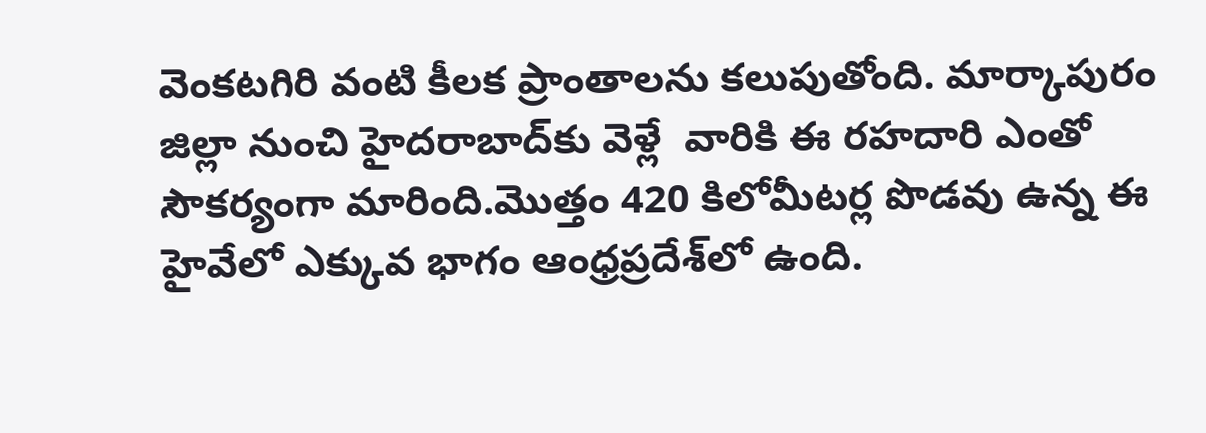వెంకటగిరి వంటి కీలక ప్రాంతాలను కలుపుతోంది. మార్కాపురం జిల్లా నుంచి హైదరాబాద్‌కు వెళ్లే  వారికి ఈ రహదారి ఎంతో సౌకర్యంగా మారింది.మొత్తం 420 కిలోమీటర్ల పొడవు ఉన్న ఈ హైవేలో ఎక్కువ భాగం ఆంధ్రప్రదేశ్‌లో ఉంది.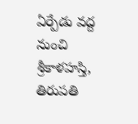ఏర్పేడు వద్ద నుంచి శ్రీకాళహస్తి, తిరుపతి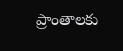ప్రాంతాలకు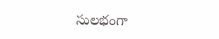సులభంగా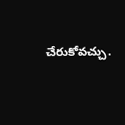చేరుకోవచ్చు.